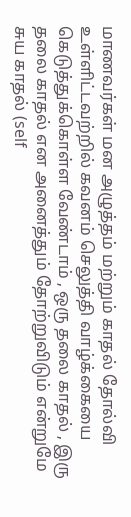மாணவர்கள் மன அழுத்தம் மற்றும் காதல் தோல்வி உள்ளிட்டவற்றில் கவனம் செலுத்தி வாழ்க்கையை கெடுத்துக்கொள்ள வேண்டாம் , ஒரு தலை காதல் , இரு தலை காதல் என அனைத்தும் தோற்றுவிடும் என்றுமே சுய காதல் (self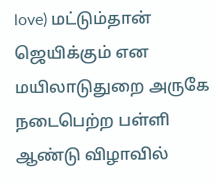love) மட்டும்தான் ஜெயிக்கும் என மயிலாடுதுறை அருகே நடைபெற்ற பள்ளி ஆண்டு விழாவில்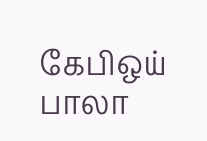கேபிஒய் பாலா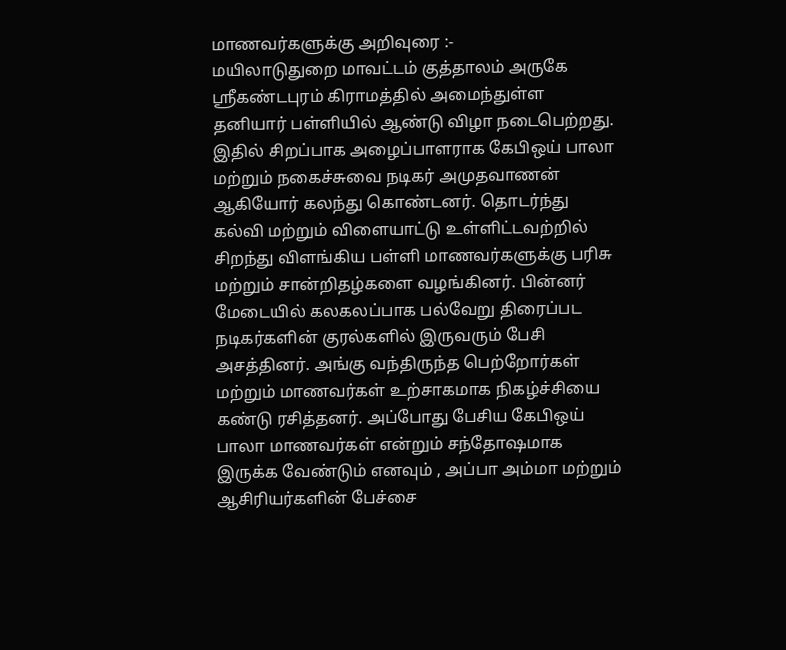மாணவர்களுக்கு அறிவுரை :-
மயிலாடுதுறை மாவட்டம் குத்தாலம் அருகே ஸ்ரீகண்டபுரம் கிராமத்தில் அமைந்துள்ள தனியார் பள்ளியில் ஆண்டு விழா நடைபெற்றது. இதில் சிறப்பாக அழைப்பாளராக கேபிஒய் பாலா மற்றும் நகைச்சுவை நடிகர் அமுதவாணன் ஆகியோர் கலந்து கொண்டனர். தொடர்ந்து கல்வி மற்றும் விளையாட்டு உள்ளிட்டவற்றில் சிறந்து விளங்கிய பள்ளி மாணவர்களுக்கு பரிசு மற்றும் சான்றிதழ்களை வழங்கினர். பின்னர் மேடையில் கலகலப்பாக பல்வேறு திரைப்பட நடிகர்களின் குரல்களில் இருவரும் பேசி அசத்தினர். அங்கு வந்திருந்த பெற்றோர்கள் மற்றும் மாணவர்கள் உற்சாகமாக நிகழ்ச்சியை கண்டு ரசித்தனர். அப்போது பேசிய கேபிஒய் பாலா மாணவர்கள் என்றும் சந்தோஷமாக இருக்க வேண்டும் எனவும் , அப்பா அம்மா மற்றும் ஆசிரியர்களின் பேச்சை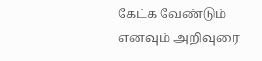கேட்க வேண்டும் எனவும் அறிவுரை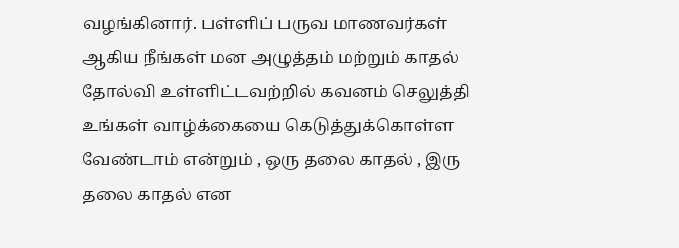வழங்கினார். பள்ளிப் பருவ மாணவர்கள் ஆகிய நீங்கள் மன அழுத்தம் மற்றும் காதல் தோல்வி உள்ளிட்டவற்றில் கவனம் செலுத்தி உங்கள் வாழ்க்கையை கெடுத்துக்கொள்ள வேண்டாம் என்றும் , ஒரு தலை காதல் , இரு தலை காதல் என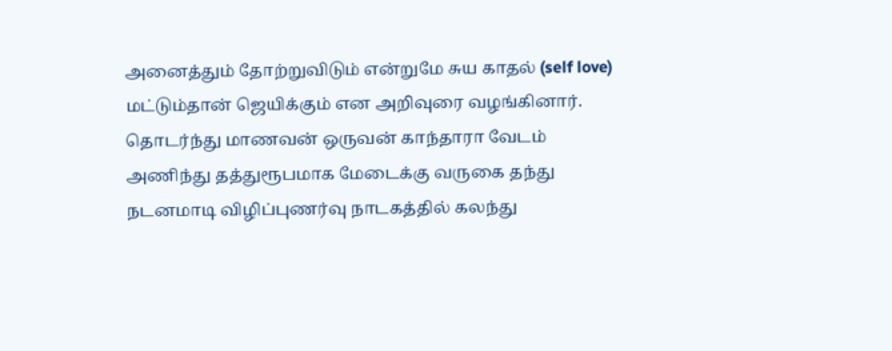அனைத்தும் தோற்றுவிடும் என்றுமே சுய காதல் (self love) மட்டும்தான் ஜெயிக்கும் என அறிவுரை வழங்கினார். தொடர்ந்து மாணவன் ஒருவன் காந்தாரா வேடம் அணிந்து தத்துரூபமாக மேடைக்கு வருகை தந்து நடனமாடி விழிப்புணர்வு நாடகத்தில் கலந்து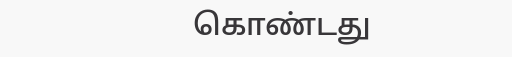கொண்டது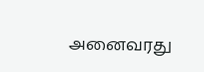அனைவரது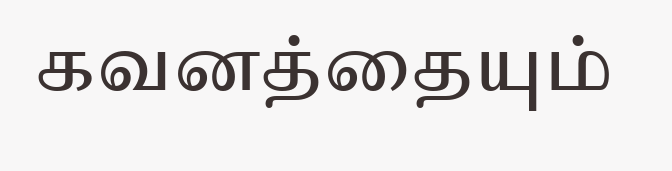கவனத்தையும்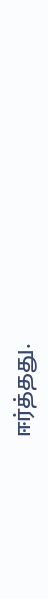ஈர்த்தது.